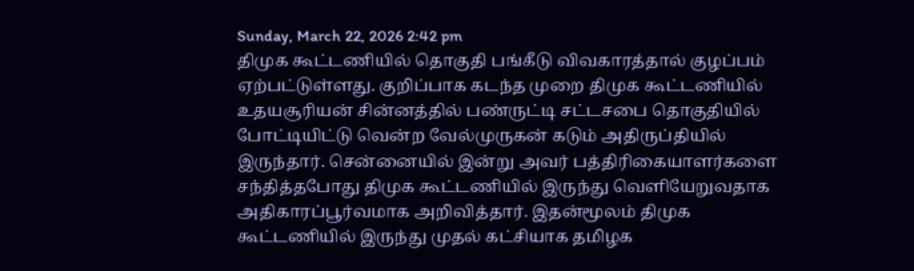Sunday, March 22, 2026 2:42 pm
திமுக கூட்டணியில் தொகுதி பங்கீடு விவகாரத்தால் குழப்பம் ஏற்பட்டுள்ளது. குறிப்பாக கடந்த முறை திமுக கூட்டணியில் உதயசூரியன் சின்னத்தில் பண்ருட்டி சட்டசபை தொகுதியில் போட்டியிட்டு வென்ற வேல்முருகன் கடும் அதிருப்தியில் இருந்தார். சென்னையில் இன்று அவர் பத்திரிகையாளர்களை சந்தித்தபோது திமுக கூட்டணியில் இருந்து வெளியேறுவதாக அதிகாரப்பூர்வமாக அறிவித்தார். இதன்மூலம் திமுக கூட்டணியில் இருந்து முதல் கட்சியாக தமிழக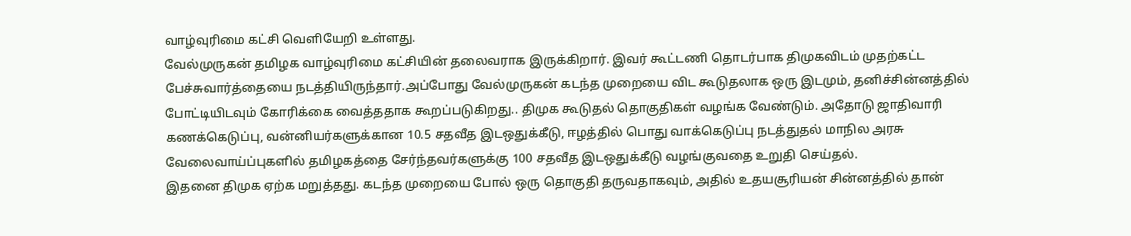வாழ்வுரிமை கட்சி வெளியேறி உள்ளது.
வேல்முருகன் தமிழக வாழ்வுரிமை கட்சியின் தலைவராக இருக்கிறார். இவர் கூட்டணி தொடர்பாக திமுகவிடம் முதற்கட்ட பேச்சுவார்த்தையை நடத்தியிருந்தார்.அப்போது வேல்முருகன் கடந்த முறையை விட கூடுதலாக ஒரு இடமும், தனிச்சின்னத்தில் போட்டியிடவும் கோரிக்கை வைத்ததாக கூறப்படுகிறது.. திமுக கூடுதல் தொகுதிகள் வழங்க வேண்டும். அதோடு ஜாதிவாரி கணக்கெடுப்பு, வன்னியர்களுக்கான 10.5 சதவீத இடஒதுக்கீடு, ஈழத்தில் பொது வாக்கெடுப்பு நடத்துதல் மாநில அரசு வேலைவாய்ப்புகளில் தமிழகத்தை சேர்ந்தவர்களுக்கு 100 சதவீத இடஒதுக்கீடு வழங்குவதை உறுதி செய்தல்.
இதனை திமுக ஏற்க மறுத்தது. கடந்த முறையை போல் ஒரு தொகுதி தருவதாகவும், அதில் உதயசூரியன் சின்னத்தில் தான்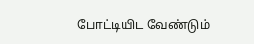போட்டியிட வேண்டும்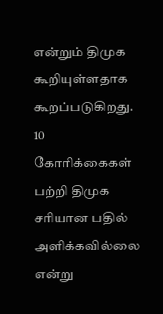என்றும் திமுக கூறியுள்ளதாக கூறப்படுகிறது. 10 கோரிக்கைகள் பற்றி திமுக சரியான பதில் அளிக்கவில்லை என்று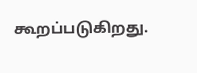கூறப்படுகிறது.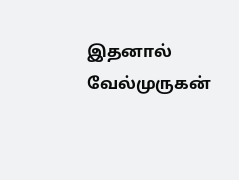இதனால் வேல்முருகன்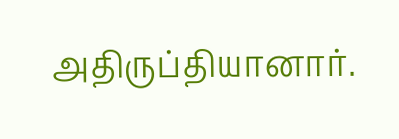அதிருப்தியானார்.